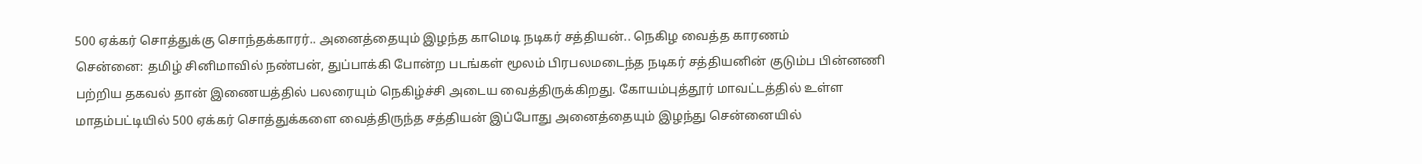500 ஏக்கர் சொத்துக்கு சொந்தக்காரர்.. அனைத்தையும் இழந்த காமெடி நடிகர் சத்தியன்.. நெகிழ வைத்த காரணம்
சென்னை: தமிழ் சினிமாவில் நண்பன், துப்பாக்கி போன்ற படங்கள் மூலம் பிரபலமடைந்த நடிகர் சத்தியனின் குடும்ப பின்னணி பற்றிய தகவல் தான் இணையத்தில் பலரையும் நெகிழ்ச்சி அடைய வைத்திருக்கிறது. கோயம்புத்தூர் மாவட்டத்தில் உள்ள மாதம்பட்டியில் 500 ஏக்கர் சொத்துக்களை வைத்திருந்த சத்தியன் இப்போது அனைத்தையும் இழந்து சென்னையில்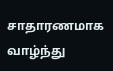சாதாரணமாக வாழ்ந்து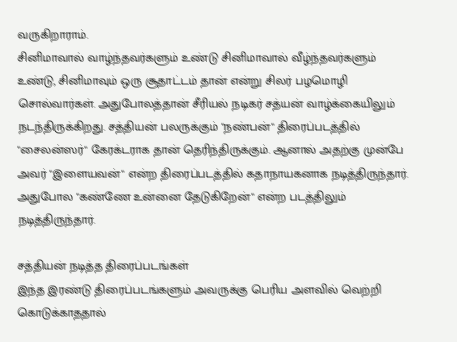வருகிறாராம்.
சினிமாவால் வாழ்ந்தவர்களும் உண்டு சினிமாவால் வீழ்ந்தவர்களும் உண்டு, சினிமாவும் ஒரு சூதாட்டம் தான் என்று சிலர் பழமொழி சொல்வார்கள். அதுபோலத்தான் சீரியல் நடிகர் சத்யன் வாழ்க்கையிலும் நடந்திருக்கிறது. சத்தியன் பலருக்கும் "நண்பன்" திரைப்படத்தில் "சைலன்ஸர்" கேரக்டராக தான் தெரிந்திருக்கும். ஆனால் அதற்கு முன்பே அவர் "இளையவன்" என்ற திரைப்படத்தில் கதாநாயகனாக நடித்திருந்தார். அதுபோல "கண்ணே உன்னை தேடுகிறேன்" என்ற படத்திலும் நடித்திருந்தார்.

சத்தியன் நடித்த திரைப்படங்கள்
இந்த இரண்டு திரைப்படங்களும் அவருக்கு பெரிய அளவில் வெற்றி கொடுக்காததால்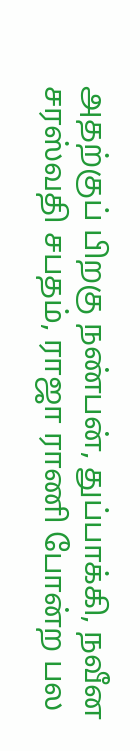அதற்குப் பிறகு நண்பன், துப்பாக்கி, நவீன சரஸ்வதி சபதம், ராஜா ராணி போன்ற பல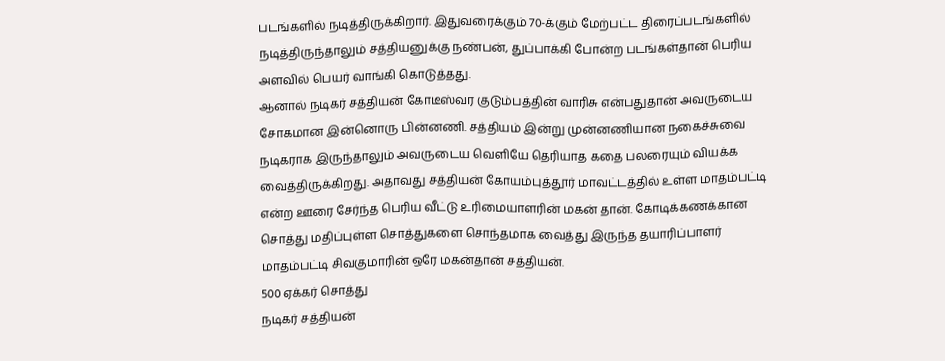படங்களில் நடித்திருக்கிறார். இதுவரைக்கும் 70-க்கும் மேற்பட்ட திரைப்படங்களில் நடித்திருந்தாலும் சத்தியனுக்கு நண்பன், துப்பாக்கி போன்ற படங்கள்தான் பெரிய அளவில் பெயர் வாங்கி கொடுத்தது.
ஆனால் நடிகர் சத்தியன் கோடீஸ்வர குடும்பத்தின் வாரிசு என்பதுதான் அவருடைய சோகமான இன்னொரு பின்னணி. சத்தியம் இன்று முன்னணியான நகைச்சுவை நடிகராக இருந்தாலும் அவருடைய வெளியே தெரியாத கதை பலரையும் வியக்க வைத்திருக்கிறது. அதாவது சத்தியன் கோயம்புத்தூர் மாவட்டத்தில் உள்ள மாதம்பட்டி என்ற ஊரை சேர்ந்த பெரிய வீட்டு உரிமையாளரின் மகன் தான். கோடிக்கணக்கான சொத்து மதிப்புள்ள சொத்துகளை சொந்தமாக வைத்து இருந்த தயாரிப்பாளர் மாதம்பட்டி சிவகுமாரின் ஒரே மகன்தான் சத்தியன்.
500 ஏக்கர் சொத்து
நடிகர் சத்தியன்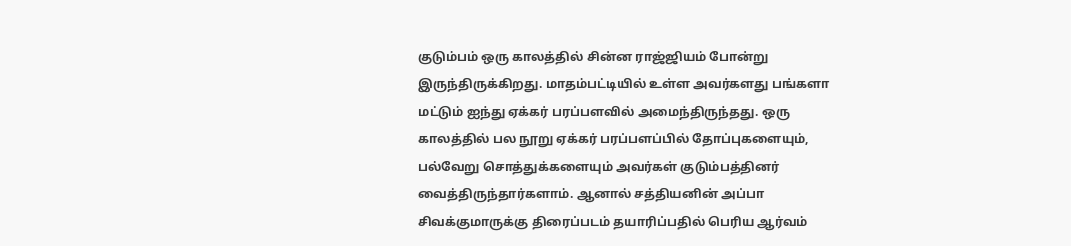குடும்பம் ஒரு காலத்தில் சின்ன ராஜ்ஜியம் போன்று இருந்திருக்கிறது. மாதம்பட்டியில் உள்ள அவர்களது பங்களா மட்டும் ஐந்து ஏக்கர் பரப்பளவில் அமைந்திருந்தது. ஒரு காலத்தில் பல நூறு ஏக்கர் பரப்பளப்பில் தோப்புகளையும், பல்வேறு சொத்துக்களையும் அவர்கள் குடும்பத்தினர் வைத்திருந்தார்களாம். ஆனால் சத்தியனின் அப்பா சிவக்குமாருக்கு திரைப்படம் தயாரிப்பதில் பெரிய ஆர்வம்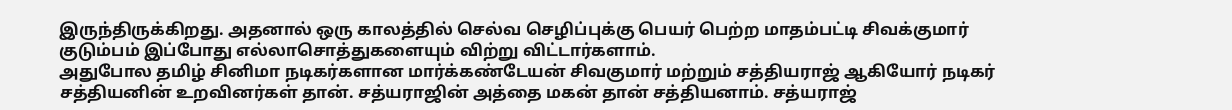இருந்திருக்கிறது. அதனால் ஒரு காலத்தில் செல்வ செழிப்புக்கு பெயர் பெற்ற மாதம்பட்டி சிவக்குமார் குடும்பம் இப்போது எல்லாசொத்துகளையும் விற்று விட்டார்களாம்.
அதுபோல தமிழ் சினிமா நடிகர்களான மார்க்கண்டேயன் சிவகுமார் மற்றும் சத்தியராஜ் ஆகியோர் நடிகர் சத்தியனின் உறவினர்கள் தான். சத்யராஜின் அத்தை மகன் தான் சத்தியனாம். சத்யராஜ்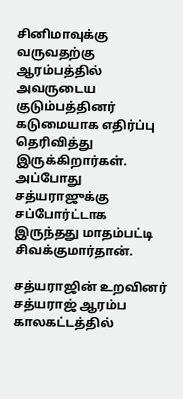சினிமாவுக்கு வருவதற்கு ஆரம்பத்தில் அவருடைய குடும்பத்தினர் கடுமையாக எதிர்ப்பு தெரிவித்து இருக்கிறார்கள். அப்போது சத்யராஜுக்கு சப்போர்ட்டாக இருந்தது மாதம்பட்டி சிவக்குமார்தான்.

சத்யராஜின் உறவினர்
சத்யராஜ் ஆரம்ப காலகட்டத்தில்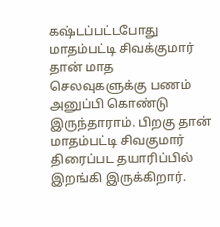கஷ்டப்பட்டபோது மாதம்பட்டி சிவக்குமார் தான் மாத செலவுகளுக்கு பணம் அனுப்பி கொண்டு இருந்தாராம். பிறகு தான் மாதம்பட்டி சிவகுமார் திரைப்பட தயாரிப்பில் இறங்கி இருக்கிறார்.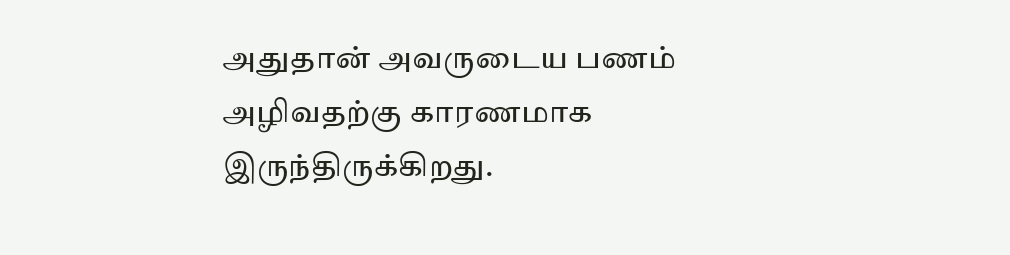அதுதான் அவருடைய பணம் அழிவதற்கு காரணமாக இருந்திருக்கிறது.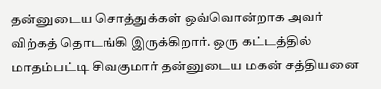தன்னுடைய சொத்துக்கள் ஒவ்வொன்றாக அவர் விற்கத் தொடங்கி இருக்கிறார். ஒரு கட்டத்தில் மாதம்பட்டி சிவகுமார் தன்னுடைய மகன் சத்தியனை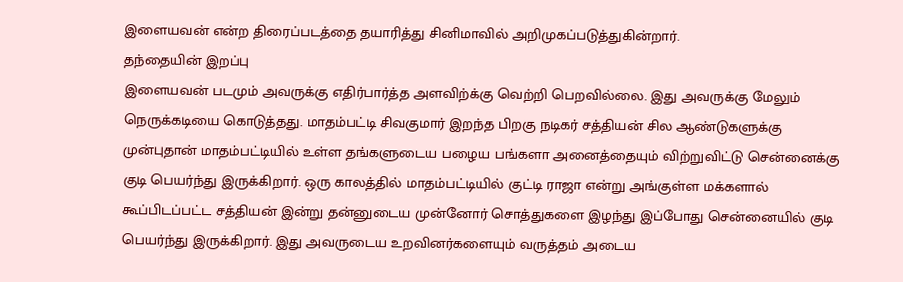இளையவன் என்ற திரைப்படத்தை தயாரித்து சினிமாவில் அறிமுகப்படுத்துகின்றார்.
தந்தையின் இறப்பு
இளையவன் படமும் அவருக்கு எதிர்பார்த்த அளவிற்க்கு வெற்றி பெறவில்லை. இது அவருக்கு மேலும் நெருக்கடியை கொடுத்தது. மாதம்பட்டி சிவகுமார் இறந்த பிறகு நடிகர் சத்தியன் சில ஆண்டுகளுக்கு முன்புதான் மாதம்பட்டியில் உள்ள தங்களுடைய பழைய பங்களா அனைத்தையும் விற்றுவிட்டு சென்னைக்கு குடி பெயர்ந்து இருக்கிறார். ஒரு காலத்தில் மாதம்பட்டியில் குட்டி ராஜா என்று அங்குள்ள மக்களால் கூப்பிடப்பட்ட சத்தியன் இன்று தன்னுடைய முன்னோர் சொத்துகளை இழந்து இப்போது சென்னையில் குடி பெயர்ந்து இருக்கிறார். இது அவருடைய உறவினர்களையும் வருத்தம் அடைய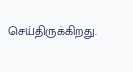செய்திருக்கிறது.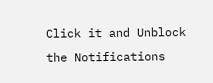Click it and Unblock the Notifications